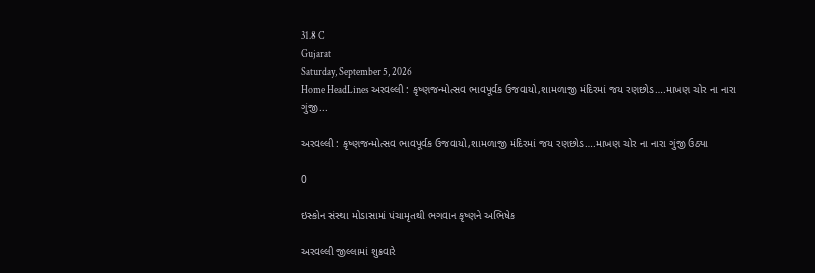31.8 C
Gujarat
Saturday, September 5, 2026
Home HeadLines અરવલ્લી : કૃષ્ણજન્મોત્સવ ભાવપૂર્વક ઉજવાયો,શામળાજી મંદિરમાં જય રણછોડ….માખણ ચોર ના નારા ગુંજી...

અરવલ્લી : કૃષ્ણજન્મોત્સવ ભાવપૂર્વક ઉજવાયો,શામળાજી મંદિરમાં જય રણછોડ….માખણ ચોર ના નારા ગુંજી ઉઠ્યા

0

ઇસ્કોન સંસ્થા મોડાસામાં પંચામૃતથી ભગવાન કૃષ્ણને અભિષેક

અરવલ્લી જીલ્લામાં શુક્રવારે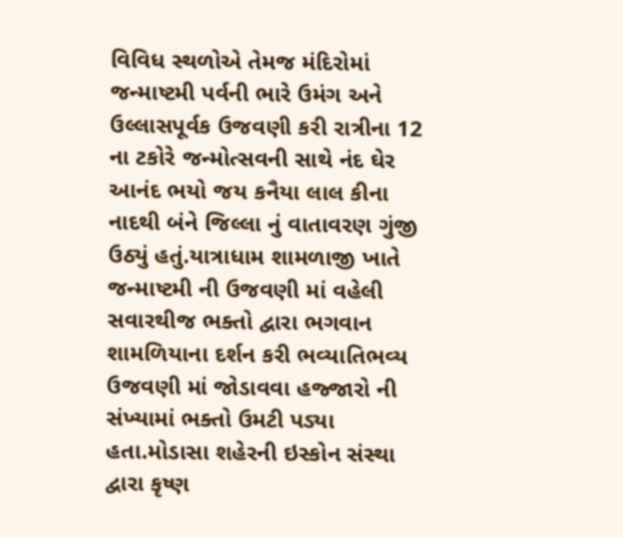વિવિધ સ્થળોએ તેમજ મંદિરોમાં જન્માષ્ટમી પર્વની ભારે ઉમંગ અને ઉલ્લાસપૂર્વક ઉજવણી કરી રાત્રીના 12 ના ટકોરે જન્મોત્સવની સાથે નંદ ઘેર આનંદ ભયો જય કનૈયા લાલ કીના નાદથી બંને જિલ્લા નું વાતાવરણ ગુંજી ઉઠ્યું હતું.યાત્રાધામ શામળાજી ખાતે જન્માષ્ટમી ની ઉજવણી માં વહેલી સવારથીજ ભક્તો દ્વારા ભગવાન શામળિયાના દર્શન કરી ભવ્યાતિભવ્ય ઉજવણી માં જોડાવવા હજ્જારો ની સંખ્યામાં ભક્તો ઉમટી પડ્યા હતા.મોડાસા શહેરની ઇસ્કોન સંસ્થા દ્વારા કૃષ્ણ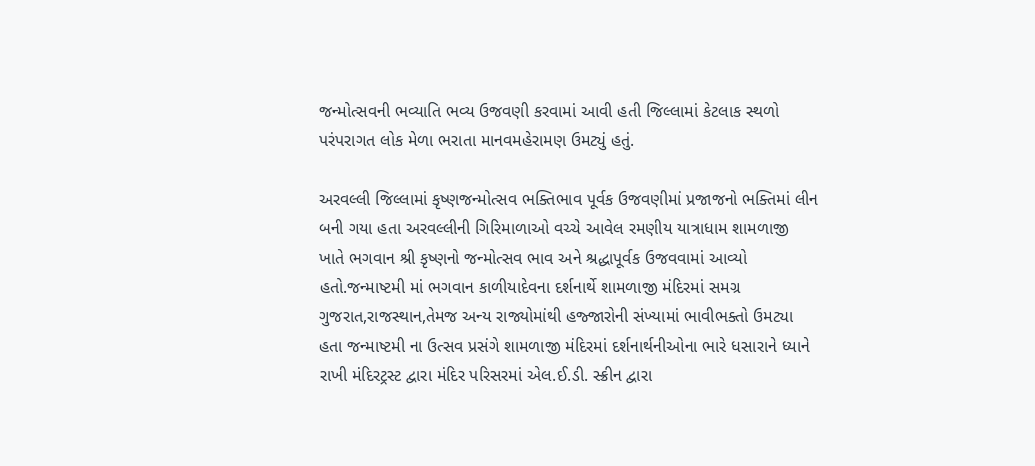જન્મોત્સવની ભવ્યાતિ ભવ્ય ઉજવણી કરવામાં આવી હતી જિલ્લામાં કેટલાક સ્થળો પરંપરાગત લોક મેળા ભરાતા માનવમહેરામણ ઉમટ્યું હતું.

અરવલ્લી જિલ્લામાં કૃષ્ણજન્મોત્સવ ભક્તિભાવ પૂર્વક ઉજવણીમાં પ્રજાજનો ભક્તિમાં લીન બની ગયા હતા અરવલ્લીની ગિરિમાળાઓ વચ્ચે આવેલ રમણીય યાત્રાધામ શામળાજી ખાતે ભગવાન શ્રી કૃષ્ણનો જન્મોત્સવ ભાવ અને શ્રદ્ધાપૂર્વક ઉજવવામાં આવ્યો હતો.જન્માષ્ટમી માં ભગવાન કાળીયાદેવના દર્શનાર્થે શામળાજી મંદિરમાં સમગ્ર ગુજરાત,રાજસ્થાન,તેમજ અન્ય રાજ્યોમાંથી હજ્જારોની સંખ્યામાં ભાવીભક્તો ઉમટ્યા હતા જન્માષ્ટમી ના ઉત્સવ પ્રસંગે શામળાજી મંદિરમાં દર્શનાર્થનીઓના ભારે ધસારાને ધ્યાને રાખી મંદિરટ્રસ્ટ દ્વારા મંદિર પરિસરમાં એલ.ઈ.ડી. સ્ક્રીન દ્વારા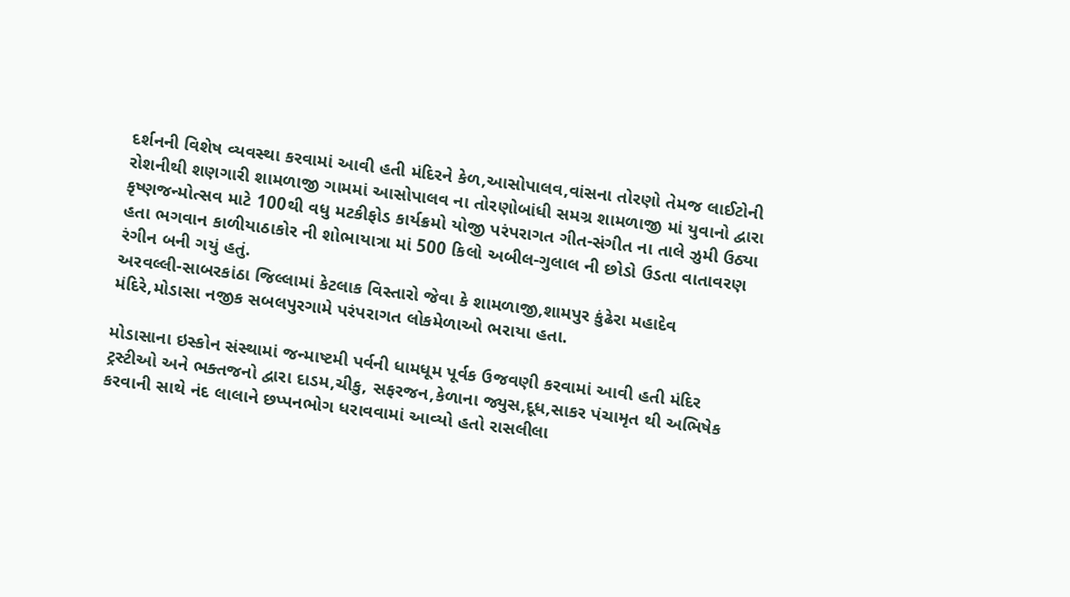દર્શનની વિશેષ વ્યવસ્થા કરવામાં આવી હતી મંદિરને કેળ,આસોપાલવ,વાંસના તોરણો તેમજ લાઈટોની રોશનીથી શણગારી શામળાજી ગામમાં આસોપાલવ ના તોરણોબાંધી સમગ્ર શામળાજી માં યુવાનો દ્વારા કૃષ્ણજન્મોત્સવ માટે 100થી વધુ મટકીફોડ કાર્યક્રમો યોજી પરંપરાગત ગીત-સંગીત ના તાલે ઝુમી ઉઠ્યા હતા ભગવાન કાળીયાઠાકોર ની શોભાયાત્રા માં 500 કિલો અબીલ-ગુલાલ ની છોડો ઉડતા વાતાવરણ રંગીન બની ગયું હતું.
અરવલ્લી-સાબરકાંઠા જિલ્લામાં કેટલાક વિસ્તારો જેવા કે શામળાજી,શામપુર કુંઢેરા મહાદેવ મંદિરે,મોડાસા નજીક સબલપુરગામે પરંપરાગત લોકમેળાઓ ભરાયા હતા.

મોડાસાના ઇસ્કોન સંસ્થામાં જન્માષ્ટમી પર્વની ધામધૂમ પૂર્વક ઉજવણી કરવામાં આવી હતી મંદિર ટ્રસ્ટીઓ અને ભક્તજનો દ્વારા દાડમ,ચીકુ, સફરજન,કેળાના જ્યુસ,દૂધ,સાકર પંચામૃત થી અભિષેક કરવાની સાથે નંદ લાલાને છપ્પનભોગ ધરાવવામાં આવ્યો હતો રાસલીલા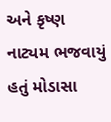અને કૃષ્ણ નાટ્યમ ભજવાયું હતું મોડાસા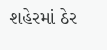શહેરમાં ઠેર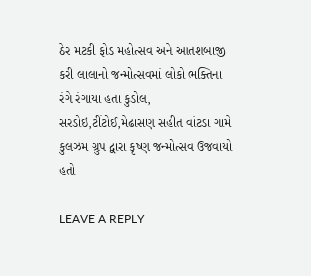ઠેર મટકી ફોડ મહોત્સવ અને આતશબાજી કરી લાલાનો જન્મોત્સવમાં લોકો ભક્તિના રંગે રંગાયા હતા કુડોલ, સરડોઇ,ટીંટોઈ,મેઢાસણ સહીત વાંટડા ગામે કુલઝમ ગ્રુપ દ્વારા કૃષ્ણ જન્મોત્સવ ઉજવાયો હતો

LEAVE A REPLY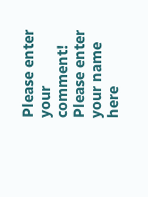Please enter your comment!
Please enter your name here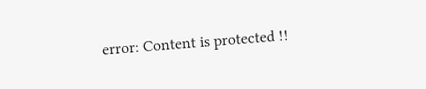error: Content is protected !!